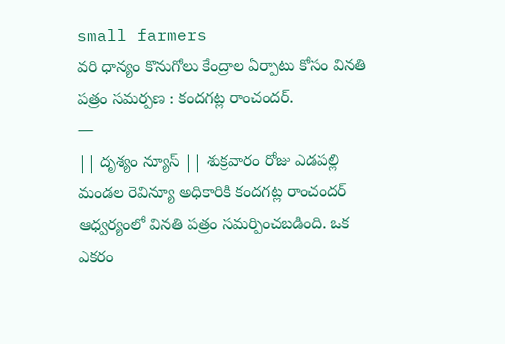small farmers
వరి ధాన్యం కొనుగోలు కేంద్రాల ఏర్పాటు కోసం వినతి పత్రం సమర్పణ : కందగట్ల రాంచందర్.
—
|| దృశ్యం న్యూస్ || శుక్రవారం రోజు ఎడపల్లి మండల రెవిన్యూ అధికారికి కందగట్ల రాంచందర్ ఆధ్వర్యంలో వినతి పత్రం సమర్పించబడింది. ఒక ఎకరం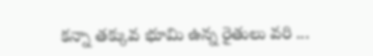కన్నా తక్కువ భూమి ఉన్న రైతులు వరి ...